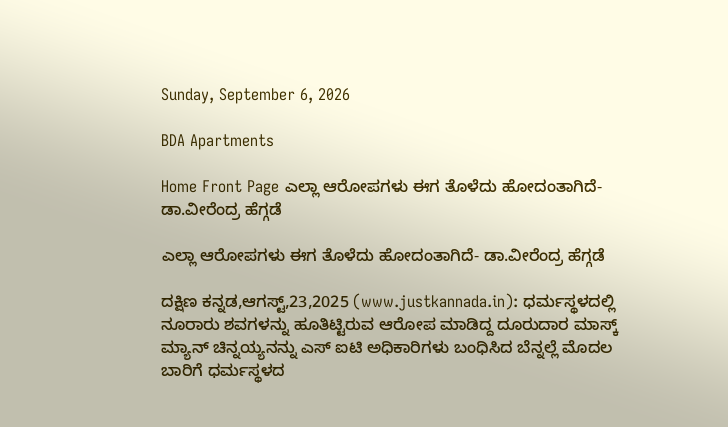Sunday, September 6, 2026

BDA Apartments

Home Front Page ಎಲ್ಲಾ ಆರೋಪಗಳು ಈಗ ತೊಳೆದು ಹೋದಂತಾಗಿದೆ- ಡಾ.ವೀರೆಂದ್ರ ಹೆಗ್ಗಡೆ

ಎಲ್ಲಾ ಆರೋಪಗಳು ಈಗ ತೊಳೆದು ಹೋದಂತಾಗಿದೆ- ಡಾ.ವೀರೆಂದ್ರ ಹೆಗ್ಗಡೆ

ದಕ್ಷಿಣ ಕನ್ನಡ,ಆಗಸ್ಟ್,23,2025 (www.justkannada.in): ಧರ್ಮಸ್ಥಳದಲ್ಲಿ ನೂರಾರು ಶವಗಳನ್ನು ಹೂತಿಟ್ಟಿರುವ ಆರೋಪ ಮಾಡಿದ್ದ ದೂರುದಾರ ಮಾಸ್ಕ್ ಮ್ಯಾನ್ ಚಿನ್ನಯ್ಯನನ್ನು ಎಸ್ ಐಟಿ ಅಧಿಕಾರಿಗಳು ಬಂಧಿಸಿದ ಬೆನ್ನಲ್ಲೆ ಮೊದಲ ಬಾರಿಗೆ ಧರ್ಮಸ್ಥಳದ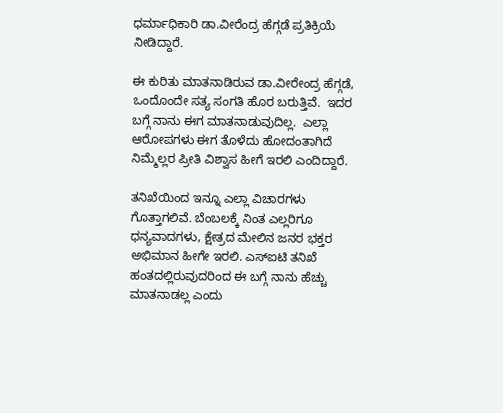ಧರ್ಮಾಧಿಕಾರಿ ಡಾ.ವೀರೆಂದ್ರ ಹೆಗ್ಗಡೆ ಪ್ರತಿಕ್ರಿಯೆ ನೀಡಿದ್ದಾರೆ.

ಈ ಕುರಿತು ಮಾತನಾಡಿರುವ ಡಾ.ವೀರೇಂದ್ರ ಹೆಗ್ಗಡೆ, ಒಂದೊಂದೇ ಸತ್ಯ ಸಂಗತಿ ಹೊರ ಬರುತ್ತಿವೆ.  ಇದರ ಬಗ್ಗೆ ನಾನು ಈಗ ಮಾತನಾಡುವುದಿಲ್ಲ.  ಎಲ್ಲಾ ಆರೋಪಗಳು ಈಗ ತೊಳೆದು ಹೋದಂತಾಗಿದೆ ನಿಮ್ಮೆಲ್ಲರ ಪ್ರೀತಿ ವಿಶ್ವಾಸ ಹೀಗೆ ಇರಲಿ ಎಂದಿದ್ದಾರೆ.

ತನಿಖೆಯಿಂದ ಇನ್ನೂ ಎಲ್ಲಾ ವಿಚಾರಗಳು ಗೊತ್ತಾಗಲಿವೆ. ಬೆಂಬಲಕ್ಕೆ ನಿಂತ ಎಲ್ಲರಿಗೂ ಧನ್ಯವಾದಗಳು, ಕ್ಷೇತ್ರದ ಮೇಲಿನ ಜನರ ಭಕ್ತರ ಅಭಿಮಾನ ಹೀಗೇ ಇರಲಿ. ಎಸ್‌ಐಟಿ ತನಿಖೆ ಹಂತದಲ್ಲಿರುವುದರಿಂದ ಈ ಬಗ್ಗೆ ನಾನು ಹೆಚ್ಚು ಮಾತನಾಡಲ್ಲ ಎಂದು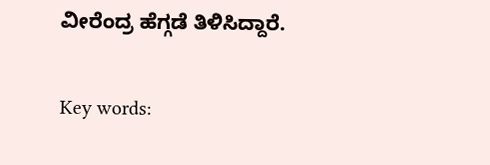ವೀರೆಂದ್ರ ಹೆಗ್ಗಡೆ ತಿಳಿಸಿದ್ದಾರೆ.

Key words: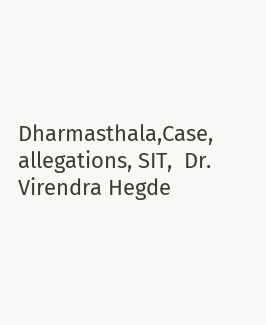Dharmasthala,Case,  allegations, SIT,  Dr. Virendra Hegde